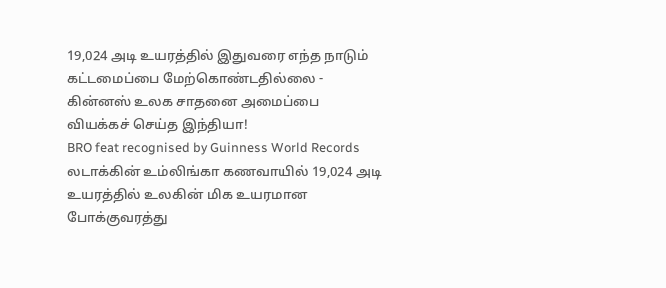19,024 அடி உயரத்தில் இதுவரை எந்த நாடும் கட்டமைப்பை மேற்கொண்டதில்லை - கின்னஸ் உலக சாதனை அமைப்பை வியக்கச் செய்த இந்தியா!
BRO feat recognised by Guinness World Records
லடாக்கின் உம்லிங்கா கணவாயில் 19,024 அடி உயரத்தில் உலகின் மிக உயரமான போக்குவரத்து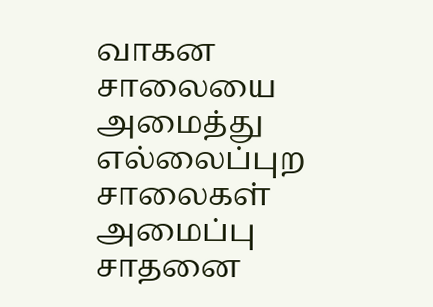வாகன சாலையை அமைத்து எல்லைப்புற சாலைகள் அமைப்பு சாதனை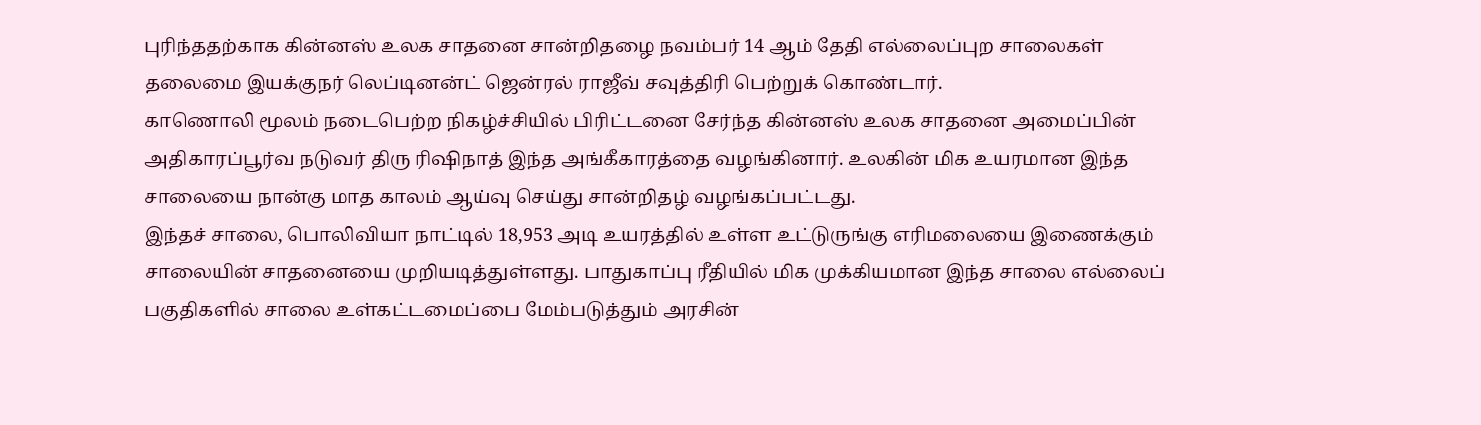புரிந்ததற்காக கின்னஸ் உலக சாதனை சான்றிதழை நவம்பர் 14 ஆம் தேதி எல்லைப்புற சாலைகள் தலைமை இயக்குநர் லெப்டினன்ட் ஜென்ரல் ராஜீவ் சவுத்திரி பெற்றுக் கொண்டார்.
காணொலி மூலம் நடைபெற்ற நிகழ்ச்சியில் பிரிட்டனை சேர்ந்த கின்னஸ் உலக சாதனை அமைப்பின் அதிகாரப்பூர்வ நடுவர் திரு ரிஷிநாத் இந்த அங்கீகாரத்தை வழங்கினார். உலகின் மிக உயரமான இந்த சாலையை நான்கு மாத காலம் ஆய்வு செய்து சான்றிதழ் வழங்கப்பட்டது.
இந்தச் சாலை, பொலிவியா நாட்டில் 18,953 அடி உயரத்தில் உள்ள உட்டுருங்கு எரிமலையை இணைக்கும் சாலையின் சாதனையை முறியடித்துள்ளது. பாதுகாப்பு ரீதியில் மிக முக்கியமான இந்த சாலை எல்லைப் பகுதிகளில் சாலை உள்கட்டமைப்பை மேம்படுத்தும் அரசின்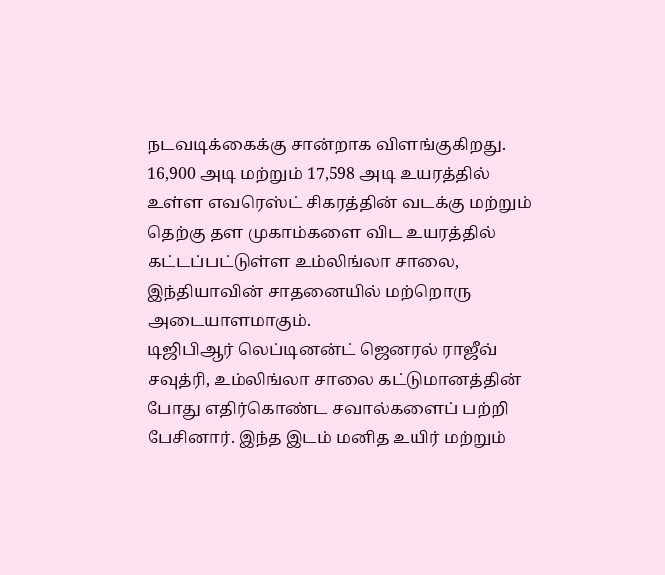நடவடிக்கைக்கு சான்றாக விளங்குகிறது.
16,900 அடி மற்றும் 17,598 அடி உயரத்தில் உள்ள எவரெஸ்ட் சிகரத்தின் வடக்கு மற்றும் தெற்கு தள முகாம்களை விட உயரத்தில் கட்டப்பட்டுள்ள உம்லிங்லா சாலை, இந்தியாவின் சாதனையில் மற்றொரு அடையாளமாகும்.
டிஜிபிஆர் லெப்டினன்ட் ஜெனரல் ராஜீவ் சவுத்ரி, உம்லிங்லா சாலை கட்டுமானத்தின் போது எதிர்கொண்ட சவால்களைப் பற்றி பேசினார். இந்த இடம் மனித உயிர் மற்றும்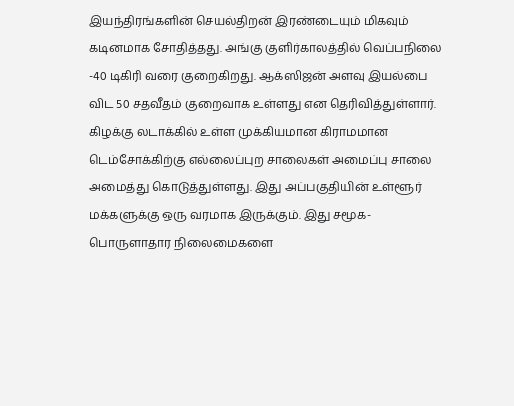இயந்திரங்களின் செயல்திறன் இரண்டையும் மிகவும் கடினமாக சோதித்தது. அங்கு குளிர்காலத்தில் வெப்பநிலை -40 டிகிரி வரை குறைகிறது. ஆக்ஸிஜன் அளவு இயல்பை விட 50 சதவீதம் குறைவாக உள்ளது என தெரிவித்துள்ளார்.
கிழக்கு லடாக்கில் உள்ள முக்கியமான கிராமமான டெம்சோக்கிற்கு எல்லைப்புற சாலைகள் அமைப்பு சாலை அமைத்து கொடுத்துள்ளது. இது அப்பகுதியின் உள்ளூர் மக்களுக்கு ஒரு வரமாக இருக்கும். இது சமூக-பொருளாதார நிலைமைகளை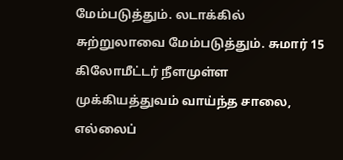மேம்படுத்தும். லடாக்கில் சுற்றுலாவை மேம்படுத்தும். சுமார் 15 கிலோமீட்டர் நீளமுள்ள முக்கியத்துவம் வாய்ந்த சாலை, எல்லைப்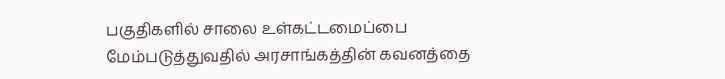பகுதிகளில் சாலை உள்கட்டமைப்பை மேம்படுத்துவதில் அரசாங்கத்தின் கவனத்தை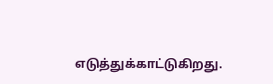எடுத்துக்காட்டுகிறது.